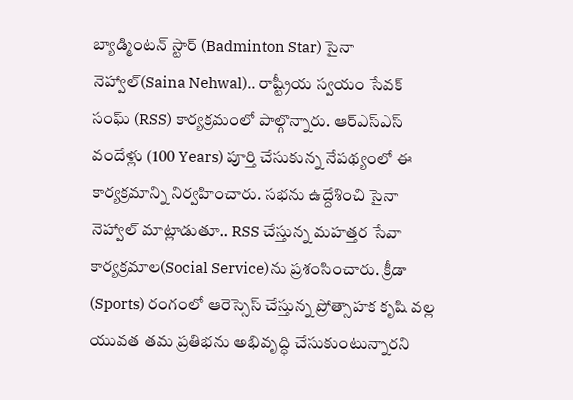బ్యాడ్మింటన్ స్టార్ (Badminton Star) సైనా నెహ్వాల్(Saina Nehwal).. రాష్ట్రీయ స్వయం సేవక్ సంఘ్ (RSS) కార్యక్రమంలో పాల్గొన్నారు. ఆర్ఎస్ఎస్ వందేళ్లు (100 Years) పూర్తి చేసుకున్న నేపథ్యంలో ఈ కార్యక్రమాన్ని నిర్వహించారు. సభను ఉద్దేశించి సైనా నెహ్వాల్ మాట్లాడుతూ.. RSS చేస్తున్న మహత్తర సేవా కార్యక్రమాల(Social Service)ను ప్రశంసించారు. క్రీడా (Sports) రంగంలో ఆరెస్సెస్ చేస్తున్న ప్రోత్సాహక కృషి వల్ల యువత తమ ప్రతిభను అభివృద్ధి చేసుకుంటున్నారని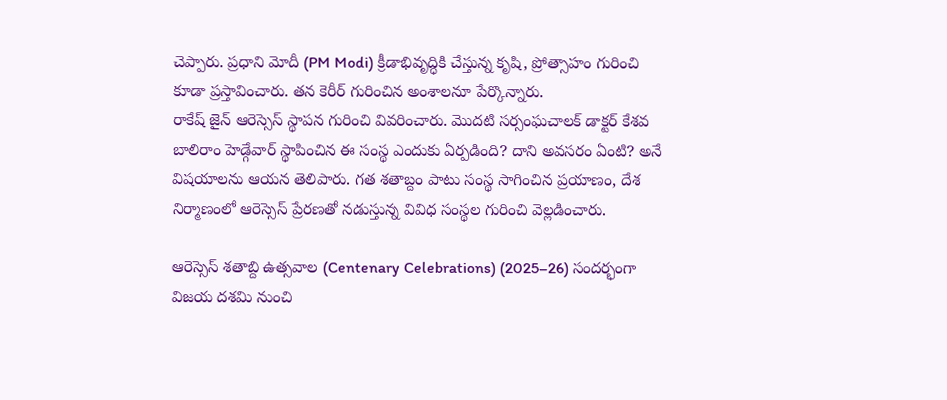చెప్పారు. ప్రధాని మోదీ (PM Modi) క్రీడాభివృద్ధికి చేస్తున్న కృషి, ప్రోత్సాహం గురించి కూడా ప్రస్తావించారు. తన కెరీర్ గురించిన అంశాలనూ పేర్కొన్నారు.
రాకేష్ జైన్ ఆరెస్సెస్ స్థాపన గురించి వివరించారు. మొదటి సర్సంఘచాలక్ డాక్టర్ కేశవ బాలిరాం హెడ్గేవార్ స్థాపించిన ఈ సంస్థ ఎందుకు ఏర్పడింది? దాని అవసరం ఏంటి? అనే విషయాలను ఆయన తెలిపారు. గత శతాబ్దం పాటు సంస్థ సాగించిన ప్రయాణం, దేశ నిర్మాణంలో ఆరెస్సెస్ ప్రేరణతో నడుస్తున్న వివిధ సంస్థల గురించి వెల్లడించారు.

ఆరెస్సెస్ శతాబ్ది ఉత్సవాల (Centenary Celebrations) (2025–26) సందర్భంగా విజయ దశమి నుంచి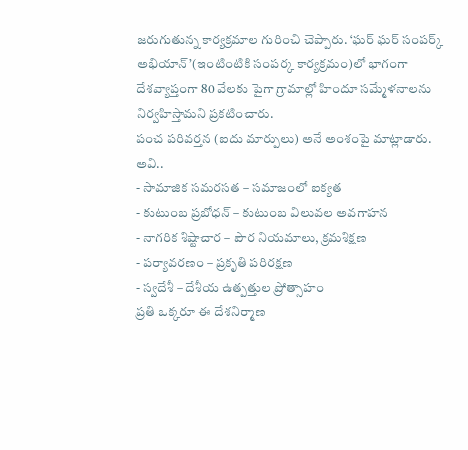జరుగుతున్న కార్యక్రమాల గురించి చెప్పారు. ‘ఘర్ ఘర్ సంపర్క్ అభియాన్’(ఇంటింటికి సంపర్క కార్యక్రమం)లో భాగంగా దేశవ్యాప్తంగా 80 వేలకు పైగా గ్రామాల్లో హిందూ సమ్మేళనాలను నిర్వహిస్తామని ప్రకటించారు.
పంచ పరివర్తన (ఐదు మార్పులు) అనే అంశంపై మాట్లాడారు. అవి..
- సామాజిక సమరసత – సమాజంలో ఐక్యత
- కుటుంబ ప్రబోధన్ – కుటుంబ విలువల అవగాహన
- నాగరిక శిష్టాచార – పౌర నియమాలు, క్రమశిక్షణ
- పర్యావరణం – ప్రకృతి పరిరక్షణ
- స్వదేశీ – దేశీయ ఉత్పత్తుల ప్రోత్సాహం
ప్రతి ఒక్కరూ ఈ దేశనిర్మాణ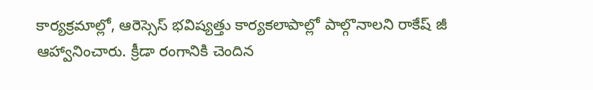కార్యక్రమాల్లో, ఆరెస్సెస్ భవిష్యత్తు కార్యకలాపాల్లో పాల్గొనాలని రాకేష్ జీ ఆహ్వానించారు. క్రీడా రంగానికి చెందిన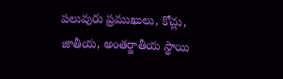పలువురు ప్రముఖులు, కోచ్లు, జాతీయ, అంతర్జాతీయ స్థాయి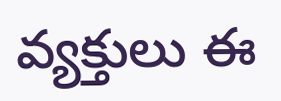వ్యక్తులు ఈ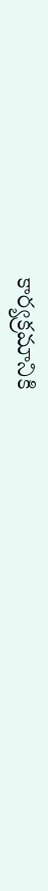కార్యక్రమానికి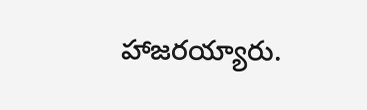హాజరయ్యారు.